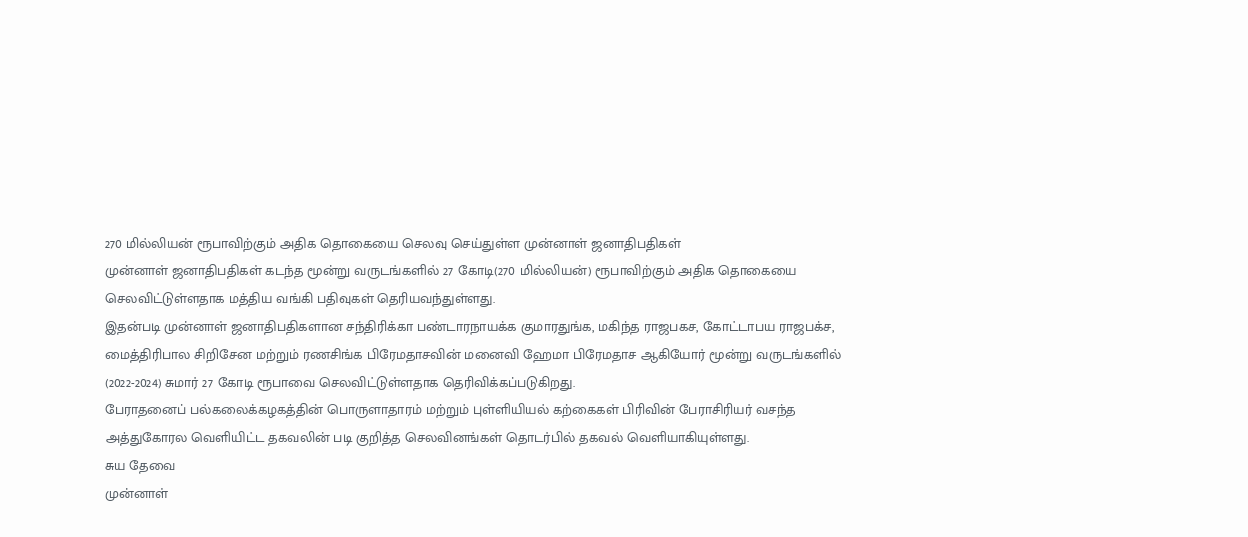270 மில்லியன் ரூபாவிற்கும் அதிக தொகையை செலவு செய்துள்ள முன்னாள் ஜனாதிபதிகள்
முன்னாள் ஜனாதிபதிகள் கடந்த மூன்று வருடங்களில் 27 கோடி(270 மில்லியன்) ரூபாவிற்கும் அதிக தொகையை செலவிட்டுள்ளதாக மத்திய வங்கி பதிவுகள் தெரியவந்துள்ளது.
இதன்படி முன்னாள் ஜனாதிபதிகளான சந்திரிக்கா பண்டாரநாயக்க குமாரதுங்க, மகிந்த ராஜபகச, கோட்டாபய ராஜபக்ச, மைத்திரிபால சிறிசேன மற்றும் ரணசிங்க பிரேமதாசவின் மனைவி ஹேமா பிரேமதாச ஆகியோர் மூன்று வருடங்களில் (2022-2024) சுமார் 27 கோடி ரூபாவை செலவிட்டுள்ளதாக தெரிவிக்கப்படுகிறது.
பேராதனைப் பல்கலைக்கழகத்தின் பொருளாதாரம் மற்றும் புள்ளியியல் கற்கைகள் பிரிவின் பேராசிரியர் வசந்த அத்துகோரல வெளியிட்ட தகவலின் படி குறித்த செலவினங்கள் தொடர்பில் தகவல் வெளியாகியுள்ளது.
சுய தேவை
முன்னாள்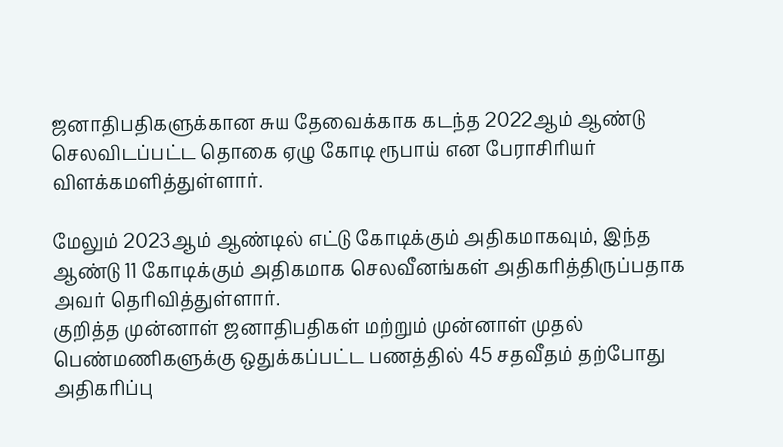ஜனாதிபதிகளுக்கான சுய தேவைக்காக கடந்த 2022ஆம் ஆண்டு செலவிடப்பட்ட தொகை ஏழு கோடி ரூபாய் என பேராசிரியர் விளக்கமளித்துள்ளார்.

மேலும் 2023ஆம் ஆண்டில் எட்டு கோடிக்கும் அதிகமாகவும், இந்த ஆண்டு 11 கோடிக்கும் அதிகமாக செலவீனங்கள் அதிகரித்திருப்பதாக அவர் தெரிவித்துள்ளார்.
குறித்த முன்னாள் ஜனாதிபதிகள் மற்றும் முன்னாள் முதல் பெண்மணிகளுக்கு ஒதுக்கப்பட்ட பணத்தில் 45 சதவீதம் தற்போது அதிகரிப்பு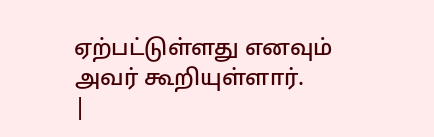ஏற்பட்டுள்ளது எனவும் அவர் கூறியுள்ளார்.
|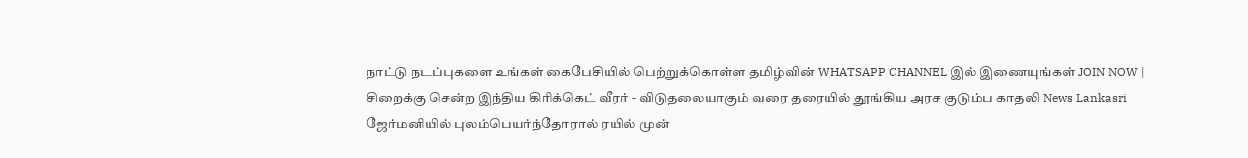நாட்டு நடப்புகளை உங்கள் கைபேசியில் பெற்றுக்கொள்ள தமிழ்வின் WHATSAPP CHANNEL இல் இணையுங்கள் JOIN NOW |
சிறைக்கு சென்ற இந்திய கிரிக்கெட் வீரர் - விடுதலையாகும் வரை தரையில் தூங்கிய அரச குடும்ப காதலி News Lankasri
ஜேர்மனியில் புலம்பெயர்ந்தோரால் ரயில் முன்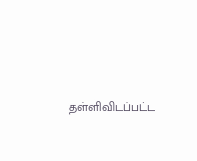தள்ளிவிடப்பட்ட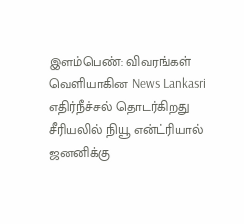இளம்பெண்: விவரங்கள் வெளியாகின News Lankasri
எதிர்நீச்சல் தொடர்கிறது சீரியலில் நியூ என்ட்ரியால் ஜனனிக்கு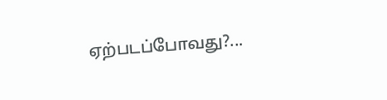ஏற்படப்போவது?...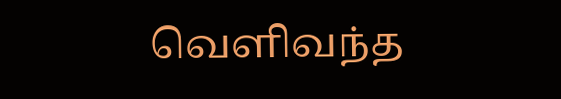வெளிவந்த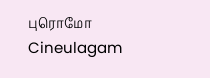புரொமோ Cineulagam